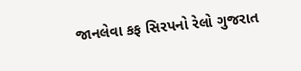જાનલેવા કફ સિરપનો રેલો ગુજરાત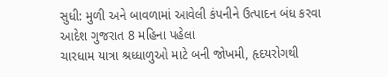સુધી: મુળી અને બાવળામાં આવેલી કંપનીને ઉત્પાદન બંધ કરવા આદેશ ગુજરાત 8 મહિના પહેલા
ચારધામ યાત્રા શ્રધ્ધાળુઓ માટે બની જોખમી, હૃદયરોગથી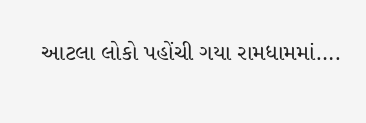આટલા લોકો પહોંચી ગયા રામધામમાં….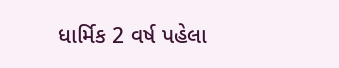ધાર્મિક 2 વર્ષ પહેલા